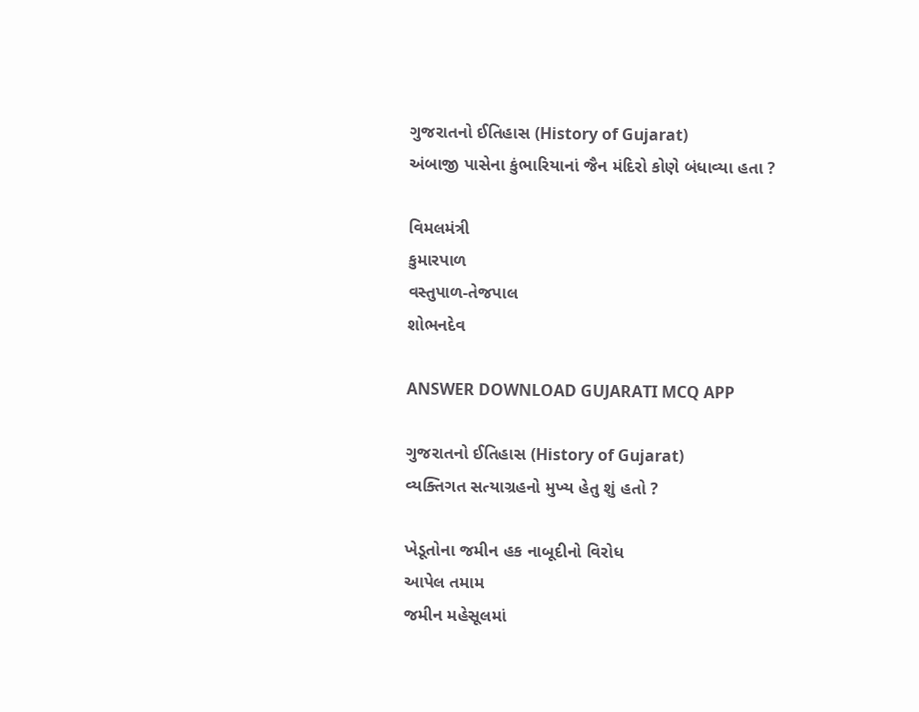ગુજરાતનો ઈતિહાસ (History of Gujarat)
અંબાજી પાસેના કુંભારિયાનાં જૈન મંદિરો કોણે બંધાવ્યા હતા ?

વિમલમંત્રી
કુમારપાળ
વસ્તુપાળ-તેજપાલ
શોભનદેવ

ANSWER DOWNLOAD GUJARATI MCQ APP

ગુજરાતનો ઈતિહાસ (History of Gujarat)
વ્યક્તિગત સત્યાગ્રહનો મુખ્ય હેતુ શું હતો ?

ખેડૂતોના જમીન હક નાબૂદીનો વિરોધ
આપેલ તમામ
જમીન મહેસૂલમાં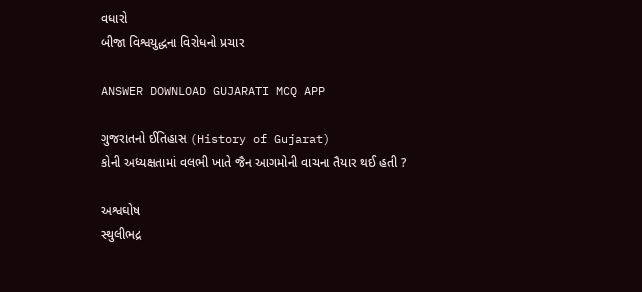વધારો
બીજા વિશ્વયુદ્ધના વિરોધનો પ્રચાર

ANSWER DOWNLOAD GUJARATI MCQ APP

ગુજરાતનો ઈતિહાસ (History of Gujarat)
કોની અધ્યક્ષતામાં વલભી ખાતે જૈન આગમોની વાચના તૈયાર થઈ હતી ?

અશ્વઘોષ
સ્થુલીભદ્ર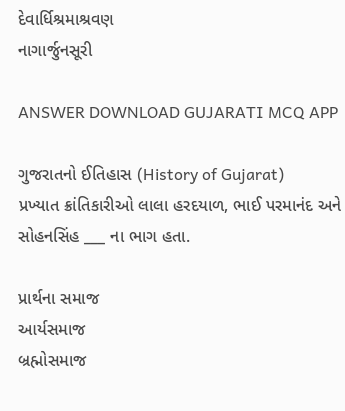દેવાર્ધિશ્રમાશ્રવણ
નાગાર્જુનસૂરી

ANSWER DOWNLOAD GUJARATI MCQ APP

ગુજરાતનો ઈતિહાસ (History of Gujarat)
પ્રખ્યાત ક્રાંતિકારીઓ લાલા હરદયાળ, ભાઈ પરમાનંદ અને સોહનસિંહ ___ ના ભાગ હતા.

પ્રાર્થના સમાજ
આર્યસમાજ
બ્રહ્મોસમાજ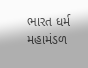ભારત ધર્મ મહામંડળ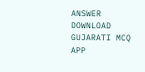ANSWER DOWNLOAD GUJARATI MCQ APP